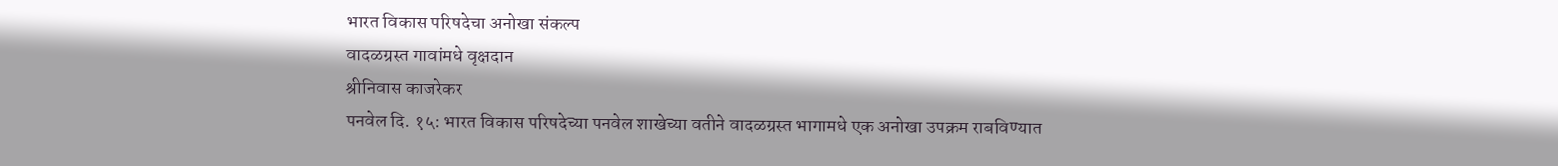भारत विकास परिषदेचा अनोखा संकल्प
वादळग्रस्त गावांमधे वृक्षदान
श्रीनिवास काजरेकर
पनवेल दि. १५: भारत विकास परिषदेच्या पनवेल शाखेच्या वतीने वादळग्रस्त भागामधे एक अनोखा उपक्रम राबविण्यात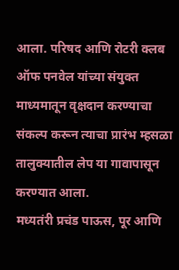आला. परिषद आणि रोटरी क्लब ऑफ पनवेल यांच्या संयुक्त माध्यमातून वृक्षदान करण्याचा संकल्प करून त्याचा प्रारंभ म्हसळा तालुक्यातील लेप या गावापासून करण्यात आला.
मध्यतंरी प्रचंड पाऊस, पूर आणि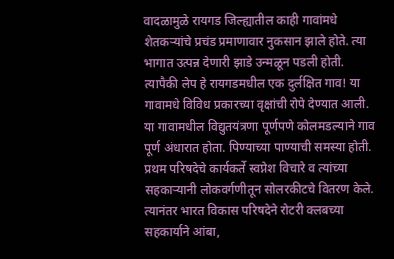वादळामुळे रायगड जिल्ह्यातील काही गावांमधे शेतकऱ्यांचे प्रचंड प्रमाणावार नुकसान झाले होते. त्या भागात उत्पन्न देणारी झाडे उन्मळून पडली होती. त्यापैकी लेप हे रायगडमधील एक दुर्लक्षित गाव! या गावामधे विविध प्रकारच्या वृक्षांची रोपे देण्यात आली. या गावामधील विद्युतयंत्रणा पूर्णपणे कोलमडल्याने गाव पूर्ण अंधारात होता. पिण्याच्या पाण्याची समस्या होती. प्रथम परिषदेचे कार्यकर्ते स्वप्नेश विचारे व त्यांच्या सहकाऱ्यानी लोकवर्गणीतून सोलरकीटचे वितरण केले. त्यानंतर भारत विकास परिषदेने रोटरी क्लबच्या सहकार्याने आंबा,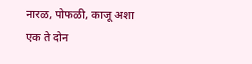नारळ, पोफळी, काजू अशा एक ते दोन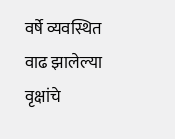वर्षे व्यवस्थित वाढ झालेल्या वृक्षांचे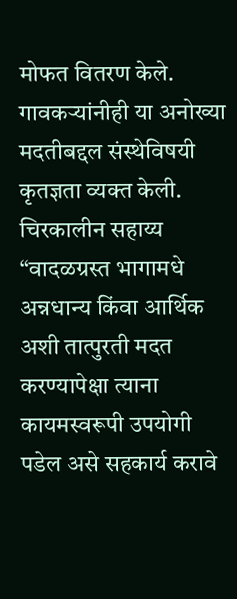मोफत वितरण केले. गावकऱ्यांनीही या अनोख्या मदतीबद्दल संस्थेविषयी कृतज्ञता व्यक्त केली.
चिरकालीन सहाय्य
“वादळग्रस्त भागामधे अन्नधान्य किंवा आर्थिक अशी तात्पुरती मदत करण्यापेक्षा त्याना कायमस्वरूपी उपयोगी पडेल असे सहकार्य करावे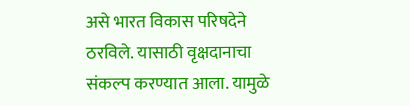असे भारत विकास परिषदेने ठरविले. यासाठी वृक्षदानाचा संकल्प करण्यात आला. यामुळे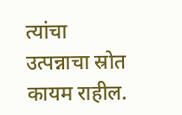त्यांचा उत्पन्नाचा स्रोत कायम राहील.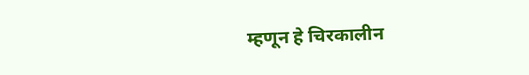म्हणून हे चिरकालीन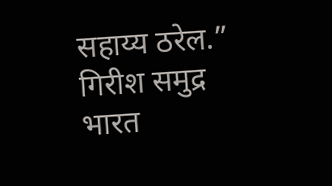सहाय्य ठरेल.”
गिरीश समुद्र
भारत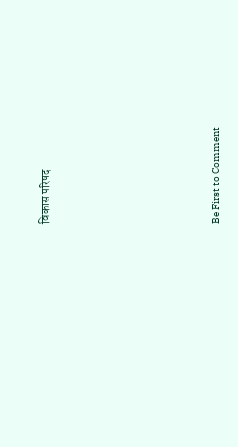विकास परिषद









Be First to Comment